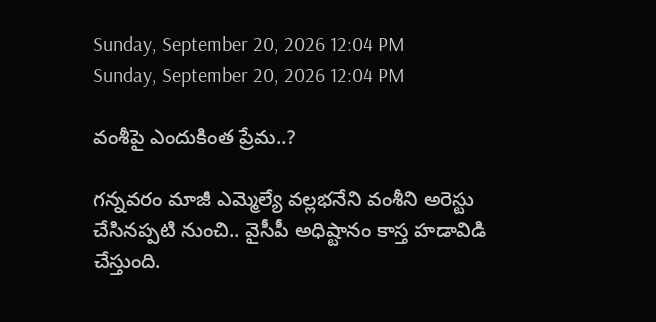Sunday, September 20, 2026 12:04 PM
Sunday, September 20, 2026 12:04 PM

వంశీపై ఎందుకింత ప్రేమ..?

గన్నవరం మాజీ ఎమ్మెల్యే వల్లభనేని వంశీని అరెస్టు చేసినప్పటి నుంచి.. వైసీపీ అధిష్టానం కాస్త హడావిడి చేస్తుంది.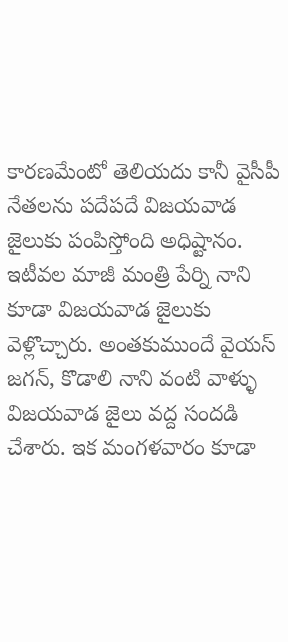కారణమేంటో తెలియదు కానీ వైసీపీ నేతలను పదేపదే విజయవాడ జైలుకు పంపిస్తోంది అధిష్టానం. ఇటీవల మాజీ మంత్రి పేర్ని నాని కూడా విజయవాడ జైలుకు వెళ్లొచ్చారు. అంతకుముందే వైయస్ జగన్, కొడాలి నాని వంటి వాళ్ళు విజయవాడ జైలు వద్ద సందడి చేశారు. ఇక మంగళవారం కూడా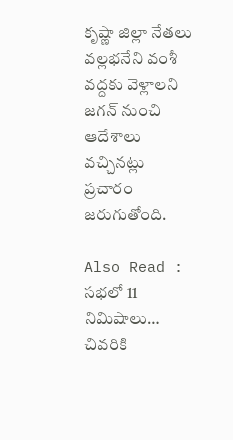కృష్ణా జిల్లా నేతలు వల్లభనేని వంశీ వద్దకు వెళ్లాలని జగన్ నుంచి ఆదేశాలు వచ్చినట్లు ప్రచారం జరుగుతోంది.

Also Read : సభలో 11 నిమిషాలు… చివరికి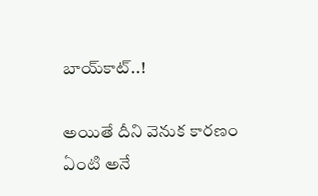బాయ్‌కాట్..!

అయితే దీని వెనుక కారణం ఏంటి అనే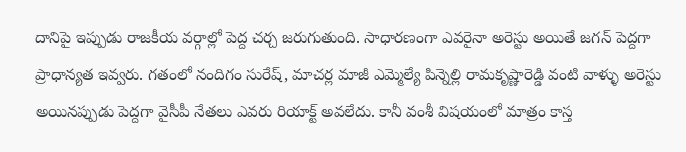దానిపై ఇప్పుడు రాజకీయ వర్గాల్లో పెద్ద చర్చ జరుగుతుంది. సాధారణంగా ఎవరైనా అరెస్టు అయితే జగన్ పెద్దగా ప్రాధాన్యత ఇవ్వరు. గతంలో నందిగం సురేష్, మాచర్ల మాజీ ఎమ్మెల్యే పిన్నెల్లి రామకృష్ణారెడ్డి వంటి వాళ్ళు అరెస్టు అయినప్పుడు పెద్దగా వైసీపీ నేతలు ఎవరు రియాక్ట్ అవలేదు. కానీ వంశీ విషయంలో మాత్రం కాస్త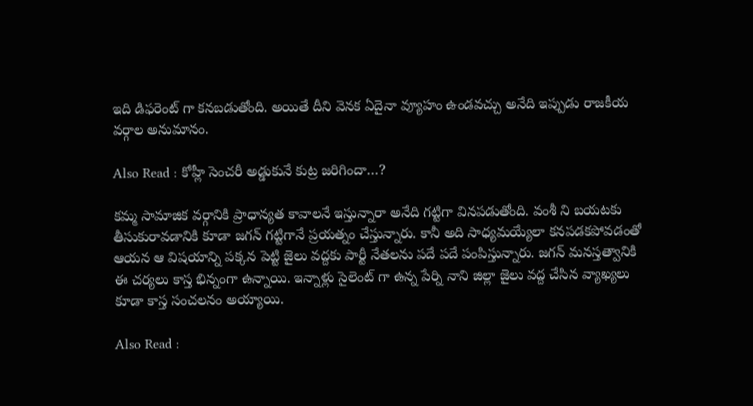ఇది డిఫరెంట్ గా కనబడుతోంది. అయితే దీని వెనక ఏదైనా వ్యూహం ఉండవచ్చు అనేది ఇప్పుడు రాజకీయ వర్గాల అనుమానం.

Also Read : కోహ్లీ సెంచరీ అడ్డుకునే కుట్ర జరిగిందా…?

కమ్మ సామాజిక వర్గానికి ప్రాధాన్యత కావాలనే ఇస్తున్నారా అనేది గట్టిగా వినపడుతోంది. వంశీ ని బయటకు తీసుకురావడానికి కూడా జగన్ గట్టిగానే ప్రయత్నం చేస్తున్నారు. కానీ అది సాధ్యమయ్యేలా కనపడకపోవడంతో ఆయన ఆ విషయాన్ని పక్కన పెట్టి జైలు వద్దకు పార్టీ నేతలను పదే పదే పంపిస్తున్నారు. జగన్ మనస్తత్వానికి ఈ చర్యలు కాస్త భిన్నంగా ఉన్నాయి. ఇన్నాళ్లు సైలెంట్ గా ఉన్న పేర్ని నాని జిల్లా జైలు వద్ద చేసిన వ్యాఖ్యలు కూడా కాస్త సంచలనం అయ్యాయి.

Also Read :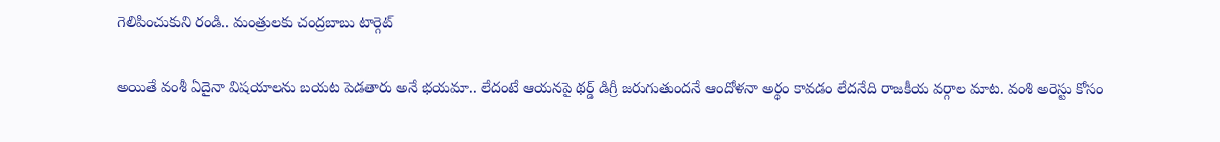గెలిపించుకుని రండి.. మంత్రులకు చంద్రబాబు టార్గెట్

అయితే వంశీ ఏదైనా విషయాలను బయట పెడతారు అనే భయమా.. లేదంటే ఆయనపై థర్డ్ డిగ్రీ జరుగుతుందనే ఆందోళనా అర్థం కావడం లేదనేది రాజకీయ వర్గాల మాట. వంశి అరెస్టు కోసం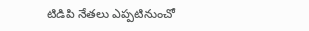టిడిపి నేతలు ఎప్పటినుంచో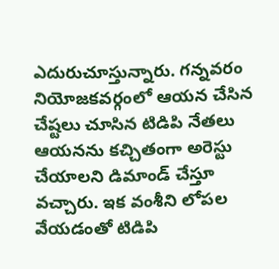ఎదురుచూస్తున్నారు. గన్నవరం నియోజకవర్గంలో ఆయన చేసిన చేష్టలు చూసిన టిడిపి నేతలు ఆయనను కచ్చితంగా అరెస్టు చేయాలని డిమాండ్ చేస్తూ వచ్చారు. ఇక వంశీని లోపల వేయడంతో టిడిపి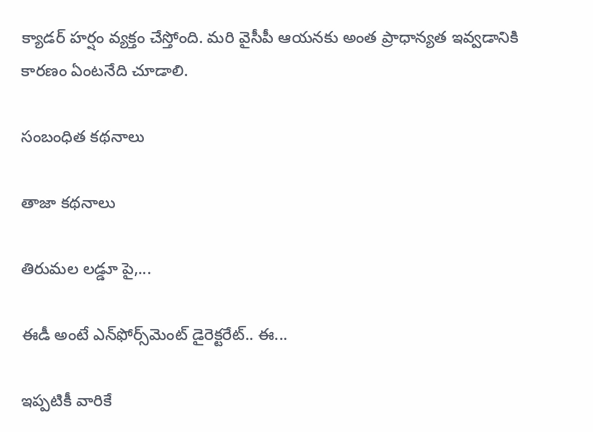క్యాడర్ హర్షం వ్యక్తం చేస్తోంది. మరి వైసీపీ ఆయనకు అంత ప్రాధాన్యత ఇవ్వడానికి కారణం ఏంటనేది చూడాలి.

సంబంధిత కథనాలు

తాజా కథనాలు

తిరుమల లడ్డూ పై,...

ఈడీ అంటే ఎన్‌ఫోర్స్‌మెంట్‌ డైరెక్టరేట్‌.. ఈ...

ఇప్పటికీ వారికే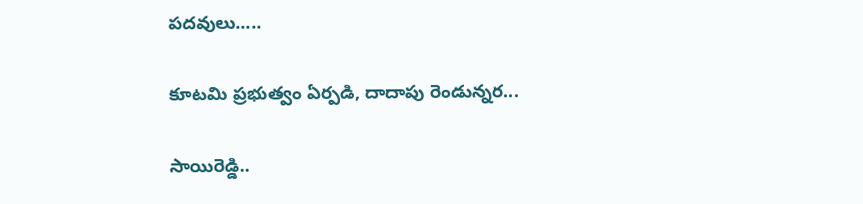పదవులు.....

కూటమి ప్రభుత్వం ఏర్పడి, దాదాపు రెండున్నర...

సాయిరెడ్డి..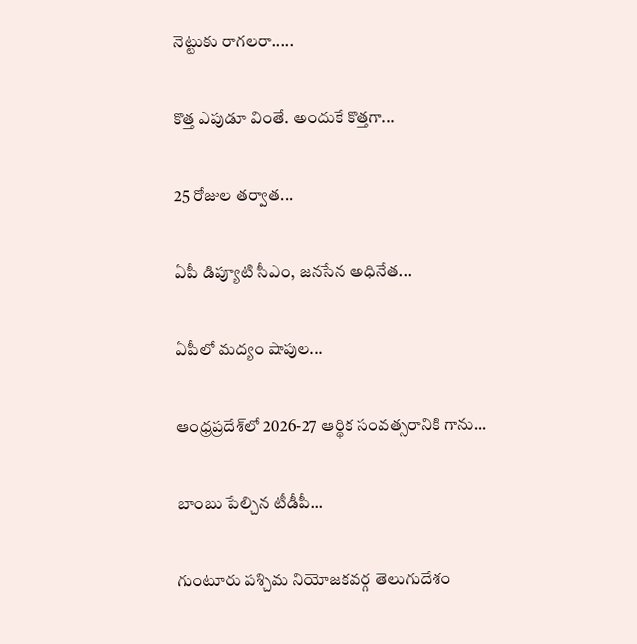నెట్టుకు రాగలరా.....

కొత్త ఎపుడూ వింతే. అందుకే కొత్తగా...

25 రోజుల తర్వాత...

ఏపీ డిప్యూటి సీఎం, జనసేన అధినేత...

ఏపీలో మద్యం షాపుల...

ఆంధ్రప్రదేశ్‌లో 2026-27 ఆర్థిక సంవత్సరానికి గాను...

బాంబు పేల్చిన టీడీపీ...

గుంటూరు పశ్చిమ నియోజకవర్గ తెలుగుదేశం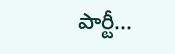పార్టీ...